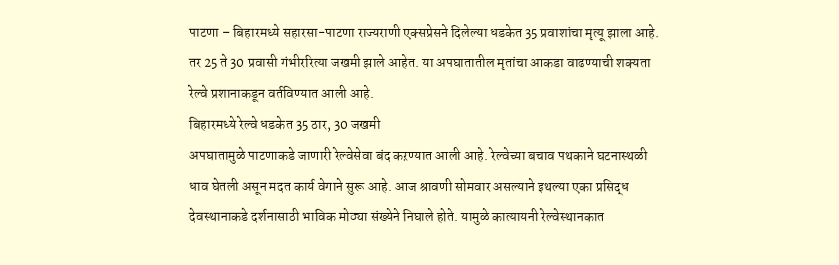पाटणा – बिहारमध्ये सहारसा-पाटणा राज्यराणी एक्सप्रेसने दिलेल्या धडकेत 35 प्रवाशांचा मृत्यू झाला आहे. तर 25 ते 30 प्रवासी गंभीररित्या जखमी झाले आहेत. या अपघातातील मृतांचा आकडा वाढण्याची शक्यता रेल्वे प्रशानाकडून वर्तविण्यात आली आहे.
बिहारमध्ये रेल्वे धडकेत 35 ठार, 30 जखमी
अपघातामुळे पाटणाकडे जाणारी रेल्वेसेवा बंद कऱण्यात आली आहे. रेल्वेच्या बचाव पथकाने घटनास्थळी धाव घेतली असून मदत कार्य वेगाने सुरू आहे. आज श्रावणी सोमवार असल्याने इथल्या एका प्रसिद्ध देवस्थानाकडे दर्शनासाठी भाविक मोठ्या संख्येने निघाले होते. यामुळे कात्यायनी रेल्वेस्थानकात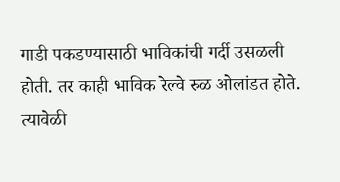गाडी पकडण्यासाठी भाविकांची गर्दी उसळली होती. तर काही भाविक रेल्वे रुळ ओलांडत होते.
त्यावेळी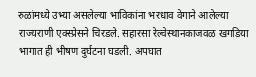रुळांमध्ये उभ्या असलेल्या भाविकांना भरधाव वेगाने आलेल्या राज्यराणी एक्स्प्रेसने चिरडले. सहारसा रेल्वेस्थानकाजवळ खगडिया भागात ही भीषण दुर्घटना घडली. अपघात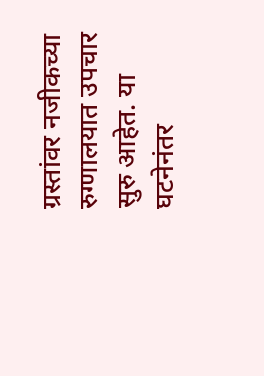ग्रस्तांवर नजीकच्या रुग्णालयात उपचार सुरु आहेत. या घटनेनंतर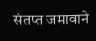संतप्त जमावाने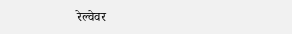रेल्वेवर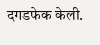दगडफेक केली.